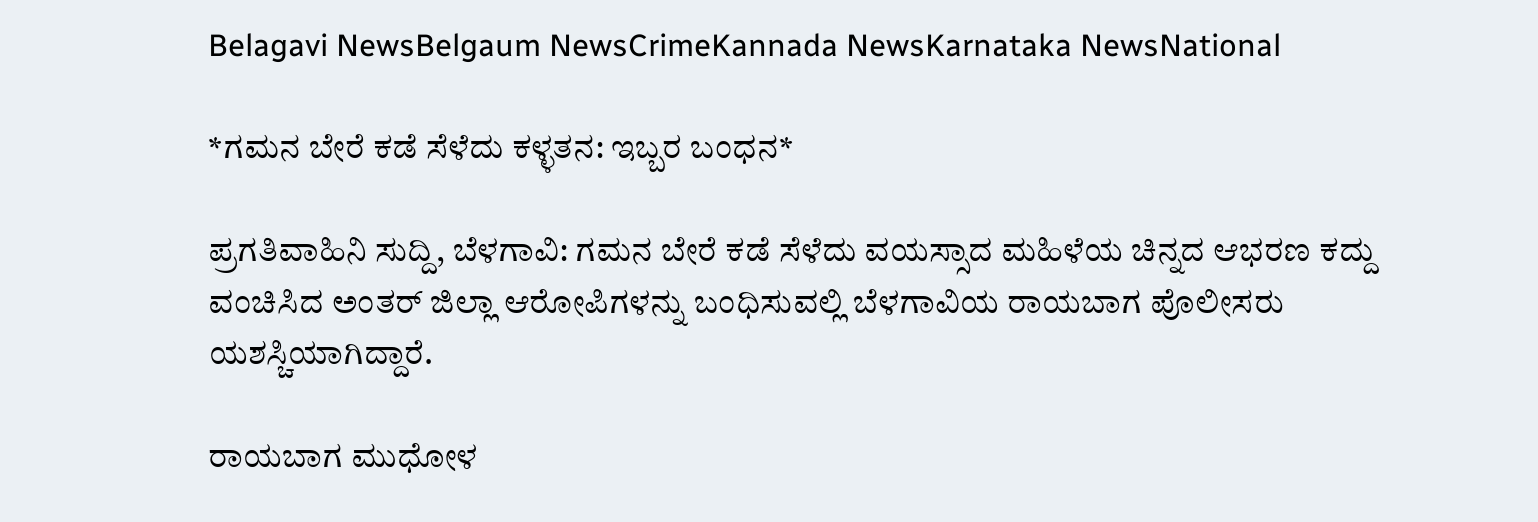Belagavi NewsBelgaum NewsCrimeKannada NewsKarnataka NewsNational

*ಗಮನ ಬೇರೆ ಕಡೆ ಸೆಳೆದು ಕಳ್ಳತನ: ಇಬ್ಬರ ಬಂಧನ*

ಪ್ರಗತಿವಾಹಿನಿ ಸುದ್ದಿ, ಬೆಳಗಾವಿ: ಗಮನ ಬೇರೆ ಕಡೆ ಸೆಳೆದು ವಯಸ್ಸಾದ ಮಹಿಳೆಯ ಚಿನ್ನದ ಆಭರಣ ಕದ್ದು ವಂಚಿಸಿದ ಅಂತರ್ ಜಿಲ್ಲಾ ಆರೋಪಿಗಳನ್ನು ಬಂಧಿಸುವಲ್ಲಿ ಬೆಳಗಾವಿಯ ರಾಯಬಾಗ ಪೊಲೀಸರು ಯಶಸ್ಚಿಯಾಗಿದ್ದಾರೆ.

ರಾಯಬಾಗ ಮುಧೋಳ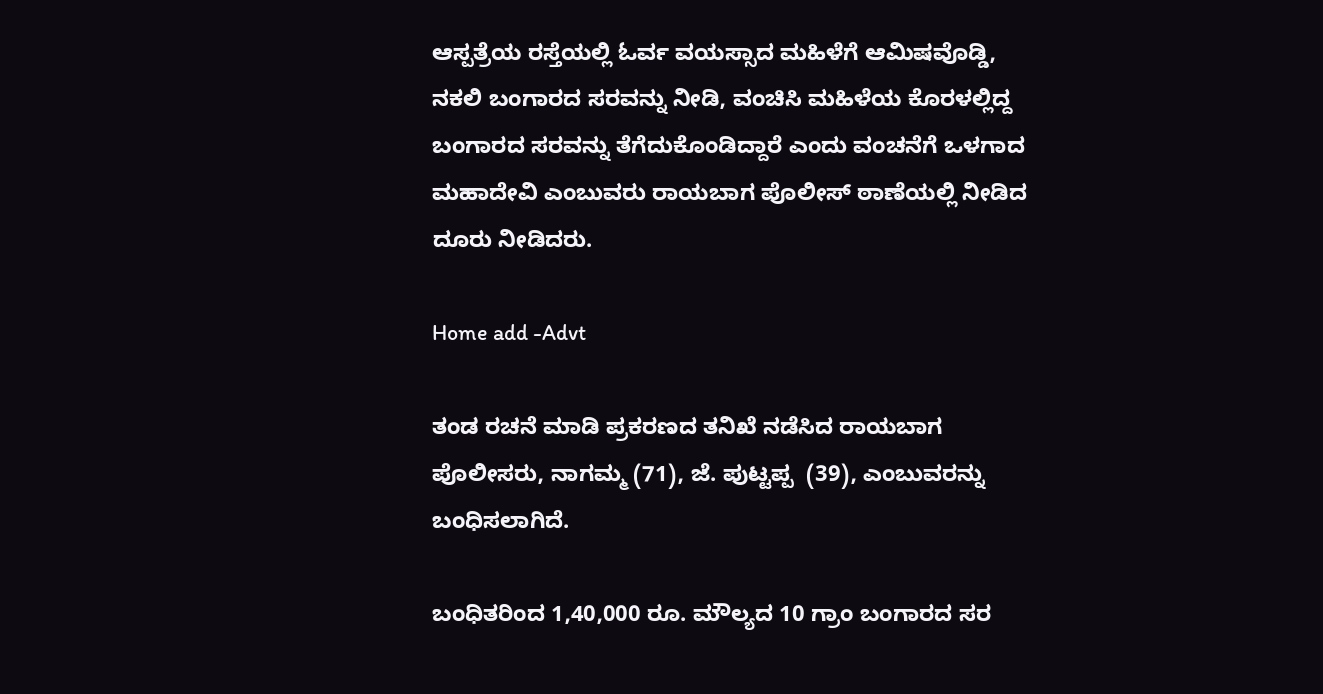ಆಸ್ಪತ್ರೆಯ ರಸ್ತೆಯಲ್ಲಿ ಓರ್ವ ವಯಸ್ಸಾದ ಮಹಿಳೆಗೆ ಆಮಿಷವೊಡ್ಡಿ, ನಕಲಿ ಬಂಗಾರದ ಸರವನ್ನು ನೀಡಿ, ವಂಚಿಸಿ ಮಹಿಳೆಯ ಕೊರಳಲ್ಲಿದ್ದ ಬಂಗಾರದ ಸರವನ್ನು ತೆಗೆದುಕೊಂಡಿದ್ದಾರೆ ಎಂದು ವಂಚನೆಗೆ ಒಳಗಾದ ಮಹಾದೇವಿ ಎಂಬುವರು ರಾಯಬಾಗ ಪೊಲೀಸ್ ಠಾಣೆಯಲ್ಲಿ ನೀಡಿದ ದೂರು ನೀಡಿದರು.

Home add -Advt

ತಂಡ ರಚನೆ ಮಾಡಿ ಪ್ರಕರಣದ ತನಿಖೆ ನಡೆಸಿದ ರಾಯಬಾಗ ಪೊಲೀಸರು, ನಾಗಮ್ಮ (71), ಜೆ. ಪುಟ್ಟಪ್ಪ  (39), ಎಂಬುವರನ್ನು ಬಂಧಿಸಲಾಗಿದೆ.

ಬಂಧಿತರಿಂದ 1,40,000 ರೂ. ಮೌಲ್ಯದ 10 ಗ್ರಾಂ ಬಂಗಾರದ ಸರ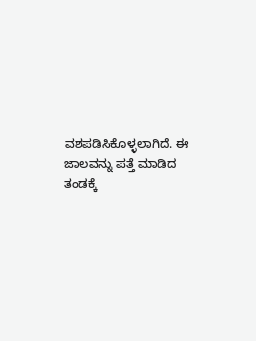ವಶಪಡಿಸಿಕೊಳ್ಳಲಾಗಿದೆ. ಈ ಜಾಲವನ್ನು ಪತ್ತೆ ಮಾಡಿದ ತಂಡಕ್ಕೆ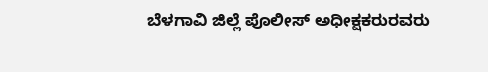ಬೆಳಗಾವಿ ಜಿಲ್ಲೆ ಪೊಲೀಸ್ ಅಧೀಕ್ಷಕರುರವರು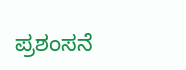ಪ್ರಶಂಸನೆ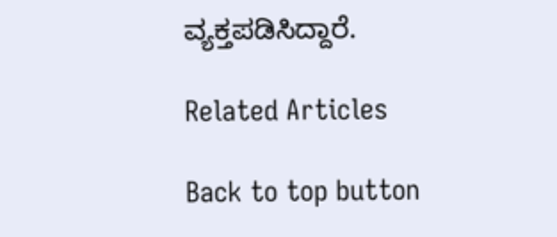ವ್ಯಕ್ತಪಡಿಸಿದ್ದಾರೆ.

Related Articles

Back to top button